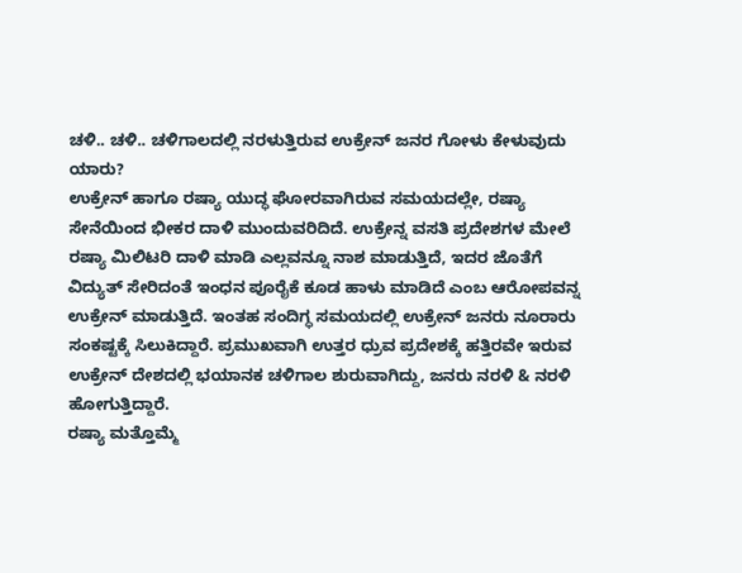ಚಳಿ.. ಚಳಿ.. ಚಳಿಗಾಲದಲ್ಲಿ ನರಳುತ್ತಿರುವ ಉಕ್ರೇನ್ ಜನರ ಗೋಳು ಕೇಳುವುದು ಯಾರು?
ಉಕ್ರೇನ್ ಹಾಗೂ ರಷ್ಯಾ ಯುದ್ಧ ಘೋರವಾಗಿರುವ ಸಮಯದಲ್ಲೇ, ರಷ್ಯಾ ಸೇನೆಯಿಂದ ಭೀಕರ ದಾಳಿ ಮುಂದುವರಿದಿದೆ. ಉಕ್ರೇನ್ನ ವಸತಿ ಪ್ರದೇಶಗಳ ಮೇಲೆ ರಷ್ಯಾ ಮಿಲಿಟರಿ ದಾಳಿ ಮಾಡಿ ಎಲ್ಲವನ್ನೂ ನಾಶ ಮಾಡುತ್ತಿದೆ, ಇದರ ಜೊತೆಗೆ ವಿದ್ಯುತ್ ಸೇರಿದಂತೆ ಇಂಧನ ಪೂರೈಕೆ ಕೂಡ ಹಾಳು ಮಾಡಿದೆ ಎಂಬ ಆರೋಪವನ್ನ ಉಕ್ರೇನ್ ಮಾಡುತ್ತಿದೆ. ಇಂತಹ ಸಂದಿಗ್ಧ ಸಮಯದಲ್ಲಿ ಉಕ್ರೇನ್ ಜನರು ನೂರಾರು ಸಂಕಷ್ಟಕ್ಕೆ ಸಿಲುಕಿದ್ದಾರೆ. ಪ್ರಮುಖವಾಗಿ ಉತ್ತರ ಧ್ರುವ ಪ್ರದೇಶಕ್ಕೆ ಹತ್ತಿರವೇ ಇರುವ ಉಕ್ರೇನ್ ದೇಶದಲ್ಲಿ ಭಯಾನಕ ಚಳಿಗಾಲ ಶುರುವಾಗಿದ್ದು, ಜನರು ನರಳಿ & ನರಳಿ ಹೋಗುತ್ತಿದ್ದಾರೆ.
ರಷ್ಯಾ ಮತ್ತೊಮ್ಮೆ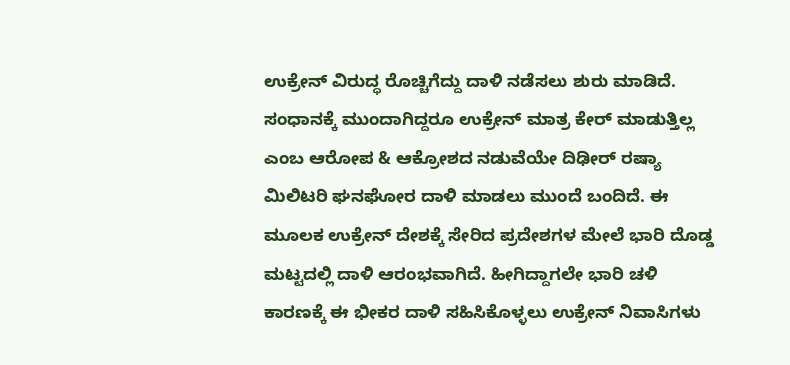ಉಕ್ರೇನ್ ವಿರುದ್ಧ ರೊಚ್ಚಿಗೆದ್ದು ದಾಳಿ ನಡೆಸಲು ಶುರು ಮಾಡಿದೆ. ಸಂಧಾನಕ್ಕೆ ಮುಂದಾಗಿದ್ದರೂ ಉಕ್ರೇನ್ ಮಾತ್ರ ಕೇರ್ ಮಾಡುತ್ತಿಲ್ಲ ಎಂಬ ಆರೋಪ & ಆಕ್ರೋಶದ ನಡುವೆಯೇ ದಿಢೀರ್ ರಷ್ಯಾ ಮಿಲಿಟರಿ ಘನಘೋರ ದಾಳಿ ಮಾಡಲು ಮುಂದೆ ಬಂದಿದೆ. ಈ ಮೂಲಕ ಉಕ್ರೇನ್ ದೇಶಕ್ಕೆ ಸೇರಿದ ಪ್ರದೇಶಗಳ ಮೇಲೆ ಭಾರಿ ದೊಡ್ಡ ಮಟ್ಟದಲ್ಲಿ ದಾಳಿ ಆರಂಭವಾಗಿದೆ. ಹೀಗಿದ್ದಾಗಲೇ ಭಾರಿ ಚಳಿ ಕಾರಣಕ್ಕೆ ಈ ಭೀಕರ ದಾಳಿ ಸಹಿಸಿಕೊಳ್ಳಲು ಉಕ್ರೇನ್ ನಿವಾಸಿಗಳು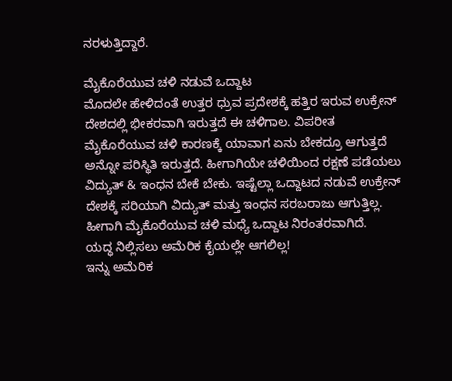ನರಳುತ್ತಿದ್ದಾರೆ.

ಮೈಕೊರೆಯುವ ಚಳಿ ನಡುವೆ ಒದ್ದಾಟ
ಮೊದಲೇ ಹೇಳಿದಂತೆ ಉತ್ತರ ಧ್ರುವ ಪ್ರದೇಶಕ್ಕೆ ಹತ್ತಿರ ಇರುವ ಉಕ್ರೇನ್ ದೇಶದಲ್ಲಿ ಭೀಕರವಾಗಿ ಇರುತ್ತದೆ ಈ ಚಳಿಗಾಲ. ವಿಪರೀತ ಮೈಕೊರೆಯುವ ಚಳಿ ಕಾರಣಕ್ಕೆ ಯಾವಾಗ ಏನು ಬೇಕದ್ರೂ ಆಗುತ್ತದೆ ಅನ್ನೋ ಪರಿಸ್ಥಿತಿ ಇರುತ್ತದೆ. ಹೀಗಾಗಿಯೇ ಚಳಿಯಿಂದ ರಕ್ಷಣೆ ಪಡೆಯಲು ವಿದ್ಯುತ್ & ಇಂಧನ ಬೇಕೆ ಬೇಕು. ಇಷ್ಟೆಲ್ಲಾ ಒದ್ದಾಟದ ನಡುವೆ ಉಕ್ರೇನ್ ದೇಶಕ್ಕೆ ಸರಿಯಾಗಿ ವಿದ್ಯುತ್ ಮತ್ತು ಇಂಧನ ಸರಬರಾಜು ಆಗುತ್ತಿಲ್ಲ. ಹೀಗಾಗಿ ಮೈಕೊರೆಯುವ ಚಳಿ ಮಧ್ಯೆ ಒದ್ದಾಟ ನಿರಂತರವಾಗಿದೆ.
ಯದ್ಧ ನಿಲ್ಲಿಸಲು ಅಮೆರಿಕ ಕೈಯಲ್ಲೇ ಆಗಲಿಲ್ಲ!
ಇನ್ನು ಅಮೆರಿಕ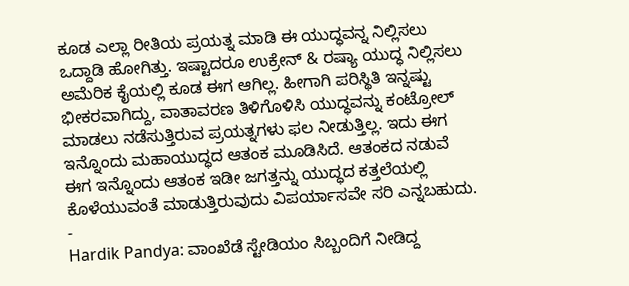ಕೂಡ ಎಲ್ಲಾ ರೀತಿಯ ಪ್ರಯತ್ನ ಮಾಡಿ ಈ ಯುದ್ಧವನ್ನ ನಿಲ್ಲಿಸಲು ಒದ್ದಾಡಿ ಹೋಗಿತ್ತು. ಇಷ್ಟಾದರೂ ಉಕ್ರೇನ್ & ರಷ್ಯಾ ಯುದ್ಧ ನಿಲ್ಲಿಸಲು ಅಮೆರಿಕ ಕೈಯಲ್ಲಿ ಕೂಡ ಈಗ ಆಗಿಲ್ಲ. ಹೀಗಾಗಿ ಪರಿಸ್ಥಿತಿ ಇನ್ನಷ್ಟು ಭೀಕರವಾಗಿದ್ದು, ವಾತಾವರಣ ತಿಳಿಗೊಳಿಸಿ ಯುದ್ಧವನ್ನು ಕಂಟ್ರೋಲ್ ಮಾಡಲು ನಡೆಸುತ್ತಿರುವ ಪ್ರಯತ್ನಗಳು ಫಲ ನೀಡುತ್ತಿಲ್ಲ. ಇದು ಈಗ ಇನ್ನೊಂದು ಮಹಾಯುದ್ಧದ ಆತಂಕ ಮೂಡಿಸಿದೆ. ಆತಂಕದ ನಡುವೆ ಈಗ ಇನ್ನೊಂದು ಆತಂಕ ಇಡೀ ಜಗತ್ತನ್ನು ಯುದ್ಧದ ಕತ್ತಲೆಯಲ್ಲಿ ಕೊಳೆಯುವಂತೆ ಮಾಡುತ್ತಿರುವುದು ವಿಪರ್ಯಾಸವೇ ಸರಿ ಎನ್ನಬಹುದು.
-
Hardik Pandya: ವಾಂಖೆಡೆ ಸ್ಟೇಡಿಯಂ ಸಿಬ್ಬಂದಿಗೆ ನೀಡಿದ್ದ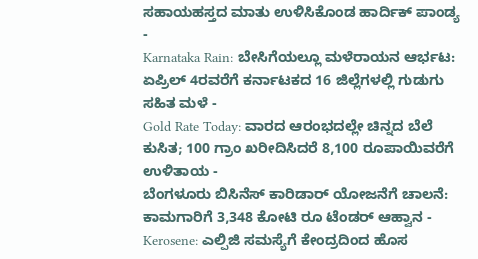ಸಹಾಯಹಸ್ತದ ಮಾತು ಉಳಿಸಿಕೊಂಡ ಹಾರ್ದಿಕ್ ಪಾಂಡ್ಯ -
Karnataka Rain: ಬೇಸಿಗೆಯಲ್ಲೂ ಮಳೆರಾಯನ ಆರ್ಭಟ: ಏಪ್ರಿಲ್ 4ರವರೆಗೆ ಕರ್ನಾಟಕದ 16 ಜಿಲ್ಲೆಗಳಲ್ಲಿ ಗುಡುಗು ಸಹಿತ ಮಳೆ -
Gold Rate Today: ವಾರದ ಆರಂಭದಲ್ಲೇ ಚಿನ್ನದ ಬೆಲೆ ಕುಸಿತ; 100 ಗ್ರಾಂ ಖರೀದಿಸಿದರೆ 8,100 ರೂಪಾಯಿವರೆಗೆ ಉಳಿತಾಯ -
ಬೆಂಗಳೂರು ಬಿಸಿನೆಸ್ ಕಾರಿಡಾರ್ ಯೋಜನೆಗೆ ಚಾಲನೆ: ಕಾಮಗಾರಿಗೆ 3,348 ಕೋಟಿ ರೂ ಟೆಂಡರ್ ಆಹ್ವಾನ -
Kerosene: ಎಲ್ಪಿಜಿ ಸಮಸ್ಯೆಗೆ ಕೇಂದ್ರದಿಂದ ಹೊಸ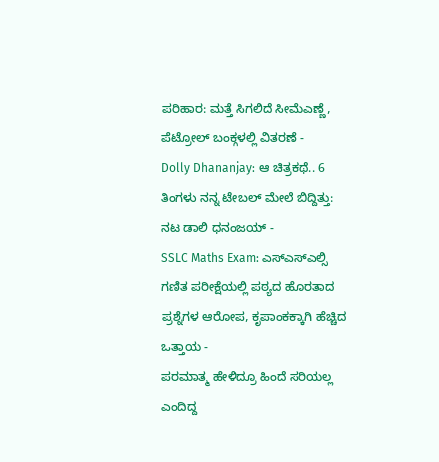ಪರಿಹಾರ: ಮತ್ತೆ ಸಿಗಲಿದೆ ಸೀಮೆಎಣ್ಣೆ, ಪೆಟ್ರೋಲ್ ಬಂಕ್ಗಳಲ್ಲಿ ವಿತರಣೆ -
Dolly Dhananjay: ಆ ಚಿತ್ರಕಥೆ.. 6 ತಿಂಗಳು ನನ್ನ ಟೇಬಲ್ ಮೇಲೆ ಬಿದ್ದಿತ್ತು: ನಟ ಡಾಲಿ ಧನಂಜಯ್ -
SSLC Maths Exam: ಎಸ್ಎಸ್ಎಲ್ಸಿ ಗಣಿತ ಪರೀಕ್ಷೆಯಲ್ಲಿ ಪಠ್ಯದ ಹೊರತಾದ ಪ್ರಶ್ನೆಗಳ ಆರೋಪ, ಕೃಪಾಂಕಕ್ಕಾಗಿ ಹೆಚ್ಚಿದ ಒತ್ತಾಯ -
ಪರಮಾತ್ಮ ಹೇಳಿದ್ರೂ ಹಿಂದೆ ಸರಿಯಲ್ಲ ಎಂದಿದ್ದ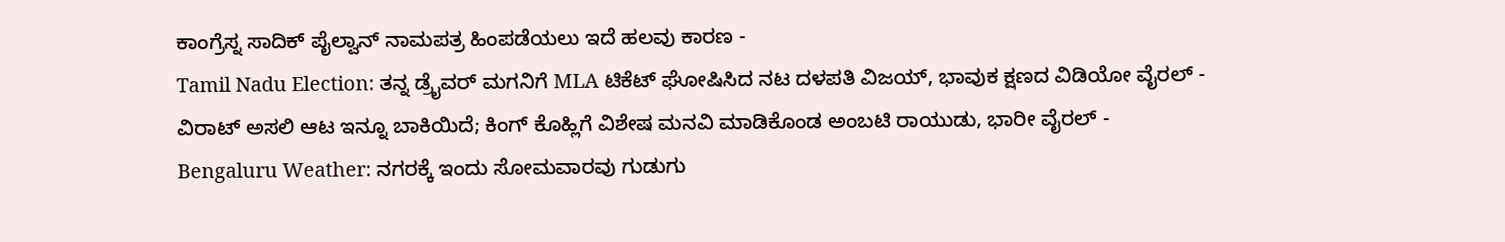ಕಾಂಗ್ರೆಸ್ನ ಸಾದಿಕ್ ಪೈಲ್ವಾನ್ ನಾಮಪತ್ರ ಹಿಂಪಡೆಯಲು ಇದೆ ಹಲವು ಕಾರಣ -
Tamil Nadu Election: ತನ್ನ ಡ್ರೈವರ್ ಮಗನಿಗೆ MLA ಟಿಕೆಟ್ ಘೋಷಿಸಿದ ನಟ ದಳಪತಿ ವಿಜಯ್, ಭಾವುಕ ಕ್ಷಣದ ವಿಡಿಯೋ ವೈರಲ್ -
ವಿರಾಟ್ ಅಸಲಿ ಆಟ ಇನ್ನೂ ಬಾಕಿಯಿದೆ; ಕಿಂಗ್ ಕೊಹ್ಲಿಗೆ ವಿಶೇಷ ಮನವಿ ಮಾಡಿಕೊಂಡ ಅಂಬಟಿ ರಾಯುಡು, ಭಾರೀ ವೈರಲ್ -
Bengaluru Weather: ನಗರಕ್ಕೆ ಇಂದು ಸೋಮವಾರವು ಗುಡುಗು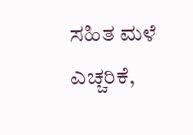ಸಹಿತ ಮಳೆ ಎಚ್ಚರಿಕೆ,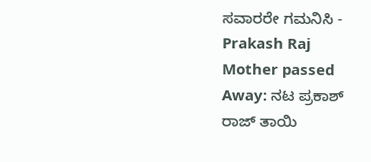ಸವಾರರೇ ಗಮನಿಸಿ -
Prakash Raj Mother passed Away: ನಟ ಪ್ರಕಾಶ್ ರಾಜ್ ತಾಯಿ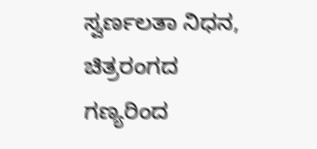ಸ್ವರ್ಣಲತಾ ನಿಧನ, ಚಿತ್ರರಂಗದ ಗಣ್ಯರಿಂದ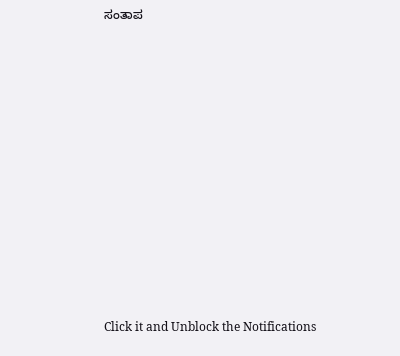ಸಂತಾಪ












Click it and Unblock the Notifications